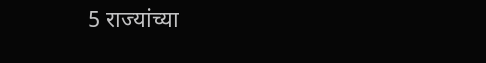5 राज्यांच्या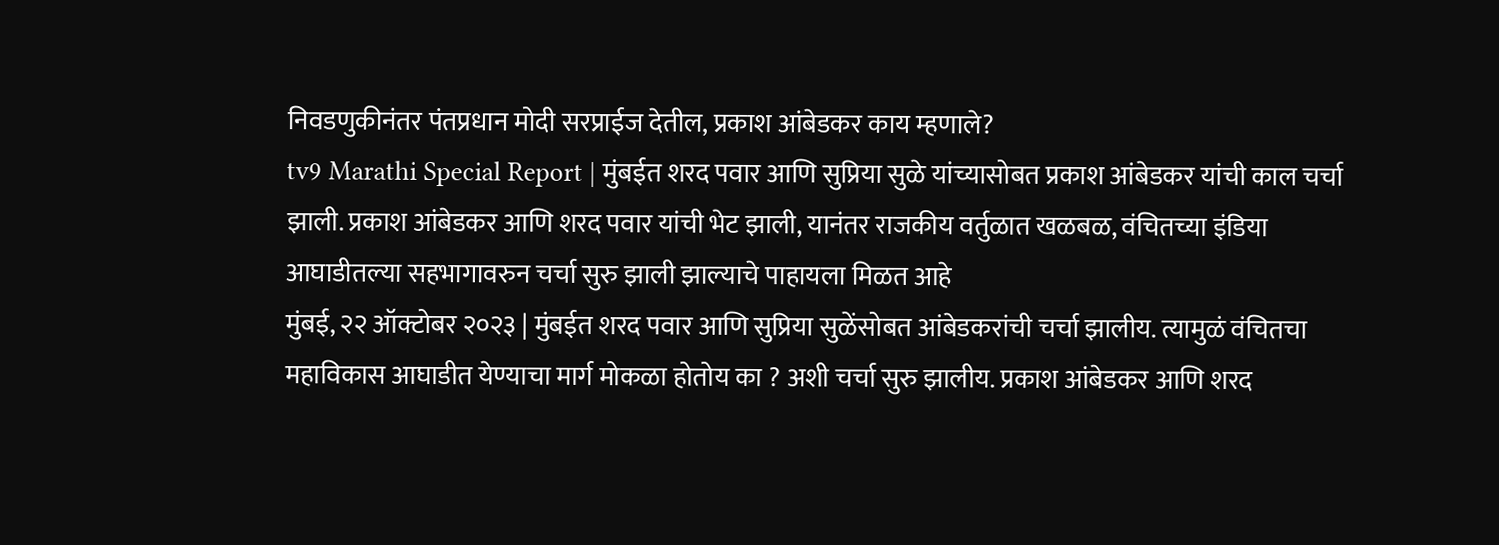निवडणुकीनंतर पंतप्रधान मोदी सरप्राईज देतील, प्रकाश आंबेडकर काय म्हणाले?
tv9 Marathi Special Report | मुंबईत शरद पवार आणि सुप्रिया सुळे यांच्यासोबत प्रकाश आंबेडकर यांची काल चर्चा झाली. प्रकाश आंबेडकर आणि शरद पवार यांची भेट झाली, यानंतर राजकीय वर्तुळात खळबळ, वंचितच्या इंडिया आघाडीतल्या सहभागावरुन चर्चा सुरु झाली झाल्याचे पाहायला मिळत आहे
मुंबई, २२ ऑक्टोबर २०२३ | मुंबईत शरद पवार आणि सुप्रिया सुळेंसोबत आंबेडकरांची चर्चा झालीय. त्यामुळं वंचितचा महाविकास आघाडीत येण्याचा मार्ग मोकळा होतोय का ? अशी चर्चा सुरु झालीय. प्रकाश आंबेडकर आणि शरद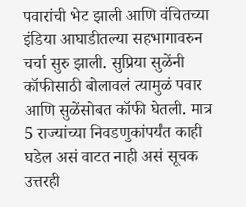पवारांची भेट झाली आणि वंचितच्या इंडिया आघाडीतल्या सहभागावरुन चर्चा सुरु झाली. सुप्रिया सुळेंनी कॉफीसाठी बोलावलं त्यामुळं पवार आणि सुळेंसोबत कॉफी घेतली. मात्र 5 राज्यांच्या निवडणुकांपर्यंत काही घडेल असं वाटत नाही असं सूचक उत्तरही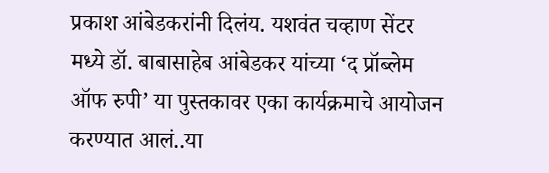प्रकाश आंबेडकरांनी दिलंय. यशवंत चव्हाण सेंटर मध्ये डॉ. बाबासाहेब आंबेडकर यांच्या ‘द प्रॉब्लेम ऑफ रुपी’ या पुस्तकावर एका कार्यक्रमाचे आयोजन करण्यात आलं..या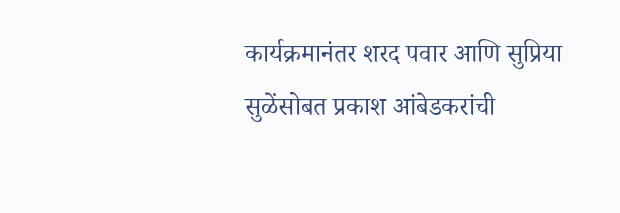कार्यक्रमानंतर शरद पवार आणि सुप्रिया सुळेंसोबत प्रकाश आंबेडकरांची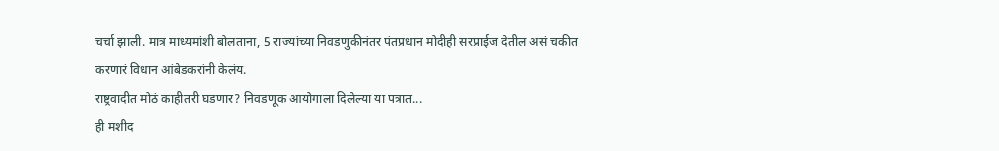चर्चा झाली. मात्र माध्यमांशी बोलताना, 5 राज्यांच्या निवडणुकीनंतर पंतप्रधान मोदीही सरप्राईज देतील असं चकीत करणारं विधान आंबेडकरांनी केलंय.
राष्ट्रवादीत मोठं काहीतरी घडणार? निवडणूक आयोगाला दिलेल्या या पत्रात...
ही मशीद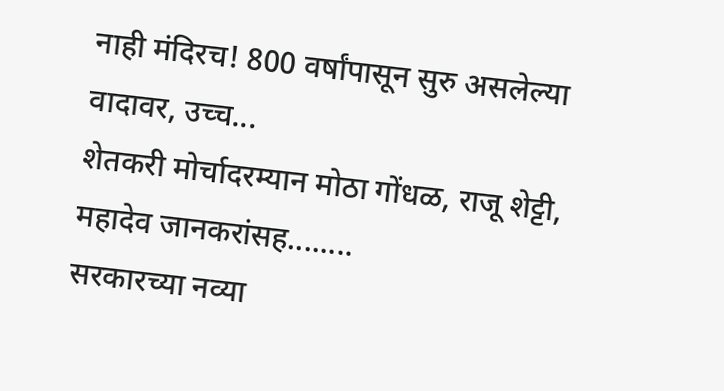नाही मंदिरच! 800 वर्षांपासून सुरु असलेल्या वादावर, उच्च...
शेतकरी मोर्चादरम्यान मोठा गोंधळ, राजू शेट्टी, महादेव जानकरांसह........
सरकारच्या नव्या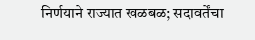निर्णयाने राज्यात खळबळ; सदावर्तेंचा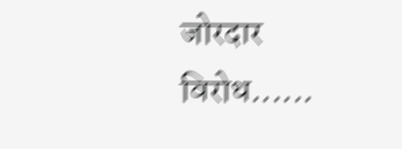जोरदार विरोध......